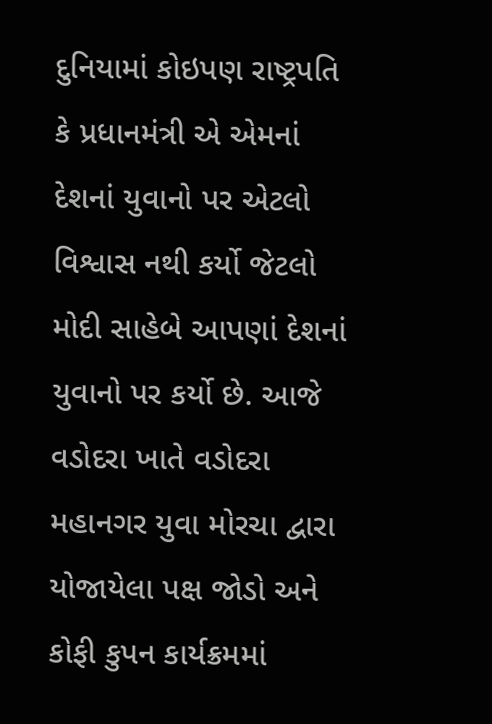દુનિયામાં કોઇપણ રાષ્ટ્રપતિ કે પ્રધાનમંત્રી એ એમનાં દેશનાં યુવાનો પર એટલો વિશ્વાસ નથી કર્યો જેટલો મોદી સાહેબે આપણાં દેશનાં યુવાનો પર કર્યો છે. આજે વડોદરા ખાતે વડોદરા મહાનગર યુવા મોરચા દ્વારા યોજાયેલા પક્ષ જોડો અને કોફી કુપન કાર્યક્રમમાં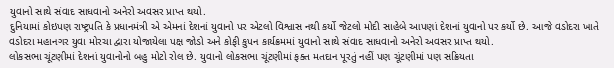યુવાનો સાથે સંવાદ સાધવાનો અનેરો અવસર પ્રાપ્ત થયો.
દુનિયામાં કોઇપણ રાષ્ટ્રપતિ કે પ્રધાનમંત્રી એ એમનાં દેશનાં યુવાનો પર એટલો વિશ્વાસ નથી કર્યો જેટલો મોદી સાહેબે આપણાં દેશનાં યુવાનો પર કર્યો છે. આજે વડોદરા ખાતે વડોદરા મહાનગર યુવા મોરચા દ્વારા યોજાયેલા પક્ષ જોડો અને કોફી કુપન કાર્યક્રમમાં યુવાનો સાથે સંવાદ સાધવાનો અનેરો અવસર પ્રાપ્ત થયો.
લોકસભા ચૂંટણીમાં દેશનાં યુવાનોનો બહુ મોટો રોલ છે. યુવાનો લોકસભા ચૂંટણીમાં ફક્ત મતદાન પૂરતું નહીં પણ ચૂંટણીમાં પણ સક્રિયતા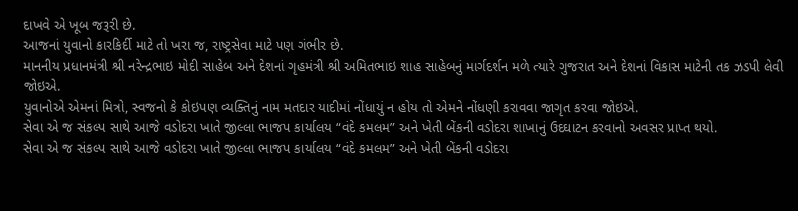દાખવે એ ખૂબ જરૂરી છે.
આજનાં યુવાનો કારકિર્દી માટે તો ખરા જ, રાષ્ટ્રસેવા માટે પણ ગંભીર છે.
માનનીય પ્રધાનમંત્રી શ્રી નરેન્દ્રભાઇ મોદી સાહેબ અને દેશનાં ગૃહમંત્રી શ્રી અમિતભાઇ શાહ સાહેબનું માર્ગદર્શન મળે ત્યારે ગુજરાત અને દેશનાં વિકાસ માટેની તક ઝડપી લેવી જોઇએ.
યુવાનોએ એમનાં મિત્રો, સ્વજનો કે કોઇપણ વ્યક્તિનું નામ મતદાર યાદીમાં નોંધાયું ન હોય તો એમને નોંધણી કરાવવા જાગૃત કરવા જોઇએ.
સેવા એ જ સંકલ્પ સાથે આજે વડોદરા ખાતે જીલ્લા ભાજપ કાર્યાલય “વંદે કમલમ” અને ખેતી બેંકની વડોદરા શાખાનું ઉદઘાટન કરવાનો અવસર પ્રાપ્ત થયો.
સેવા એ જ સંકલ્પ સાથે આજે વડોદરા ખાતે જીલ્લા ભાજપ કાર્યાલય “વંદે કમલમ” અને ખેતી બેંકની વડોદરા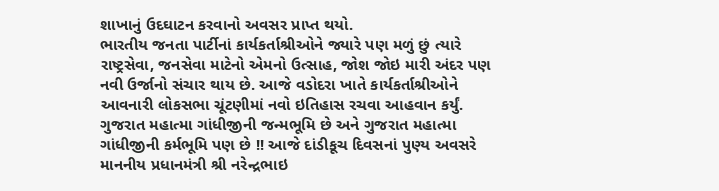શાખાનું ઉદઘાટન કરવાનો અવસર પ્રાપ્ત થયો.
ભારતીય જનતા પાર્ટીનાં કાર્યકર્તાશ્રીઓને જ્યારે પણ મળું છું ત્યારે રાષ્ટ્રસેવા, જનસેવા માટેનો એમનો ઉત્સાહ, જોશ જોઇ મારી અંદર પણ નવી ઉર્જાનો સંચાર થાય છે. આજે વડોદરા ખાતે કાર્યકર્તાશ્રીઓને આવનારી લોકસભા ચૂંટણીમાં નવો ઇતિહાસ રચવા આહવાન કર્યું.
ગુજરાત મહાત્મા ગાંધીજીની જન્મભૂમિ છે અને ગુજરાત મહાત્મા ગાંધીજીની કર્મભૂમિ પણ છે !! આજે દાંડીકૂચ દિવસનાં પુણ્ય અવસરે માનનીય પ્રધાનમંત્રી શ્રી નરેન્દ્રભાઇ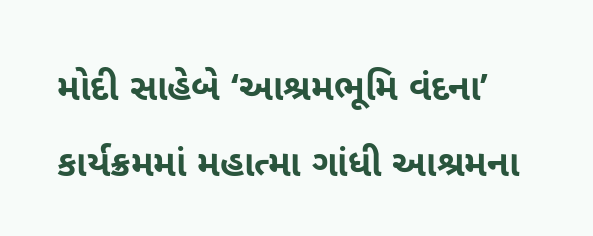મોદી સાહેબે ‘આશ્રમભૂમિ વંદના’ કાર્યક્રમમાં મહાત્મા ગાંધી આશ્રમના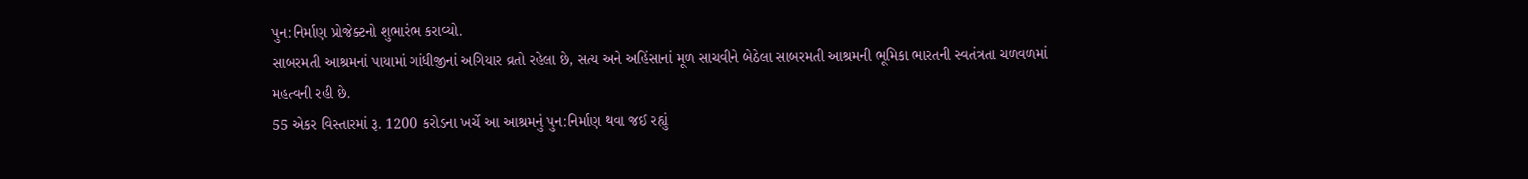પુન:નિર્માણ પ્રોજેક્ટનો શુભારંભ કરાવ્યો.
સાબરમતી આશ્રમનાં પાયામાં ગાંધીજીનાં અગિયાર વ્રતો રહેલા છે, સત્ય અને અહિંસાનાં મૂળ સાચવીને બેઠેલા સાબરમતી આશ્રમની ભૂમિકા ભારતની સ્વતંત્રતા ચળવળમાં મહત્વની રહી છે.
55 એકર વિસ્તારમાં રૂ. 1200 કરોડના ખર્ચે આ આશ્રમનું પુન:નિર્માણ થવા જઈ રહ્યું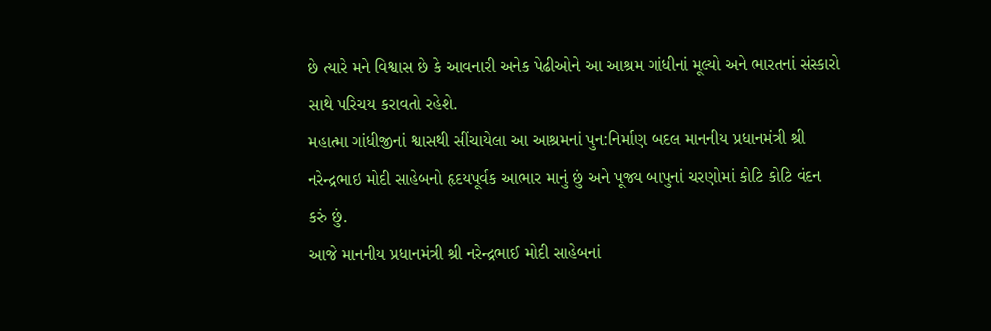છે ત્યારે મને વિશ્વાસ છે કે આવનારી અનેક પેઢીઓને આ આશ્રમ ગાંધીનાં મૂલ્યો અને ભારતનાં સંસ્કારો સાથે પરિચય કરાવતો રહેશે.
મહાત્મા ગાંધીજીનાં શ્વાસથી સીંચાયેલા આ આશ્રમનાં પુન:નિર્માણ બદલ માનનીય પ્રધાનમંત્રી શ્રી નરેન્દ્રભાઇ મોદી સાહેબનો હૃદયપૂર્વક આભાર માનું છું અને પૂજ્ય બાપુનાં ચરણોમાં કોટિ કોટિ વંદન કરું છું.
આજે માનનીય પ્રધાનમંત્રી શ્રી નરેન્દ્રભાઈ મોદી સાહેબનાં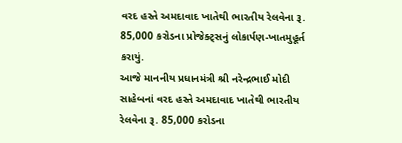વરદ હસ્તે અમદાવાદ ખાતેથી ભારતીય રેલવેના રૂ. 85,000 કરોડના પ્રોજેક્ટ્સનું લોકાર્પણ-ખાતમુહૂર્ત કરાયું.
આજે માનનીય પ્રધાનમંત્રી શ્રી નરેન્દ્રભાઈ મોદી સાહેબનાં વરદ હસ્તે અમદાવાદ ખાતેથી ભારતીય રેલવેના રૂ. 85,000 કરોડના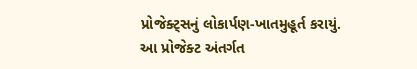પ્રોજેક્ટ્સનું લોકાર્પણ-ખાતમુહૂર્ત કરાયું.
આ પ્રોજેક્ટ અંતર્ગત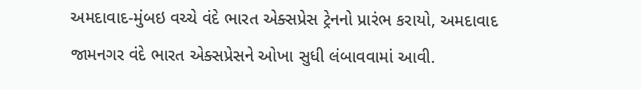અમદાવાદ-મુંબઇ વચ્ચે વંદે ભારત એક્સપ્રેસ ટ્રેનનો પ્રારંભ કરાયો, અમદાવાદ જામનગર વંદે ભારત એક્સપ્રેસને ઓખા સુધી લંબાવવામાં આવી.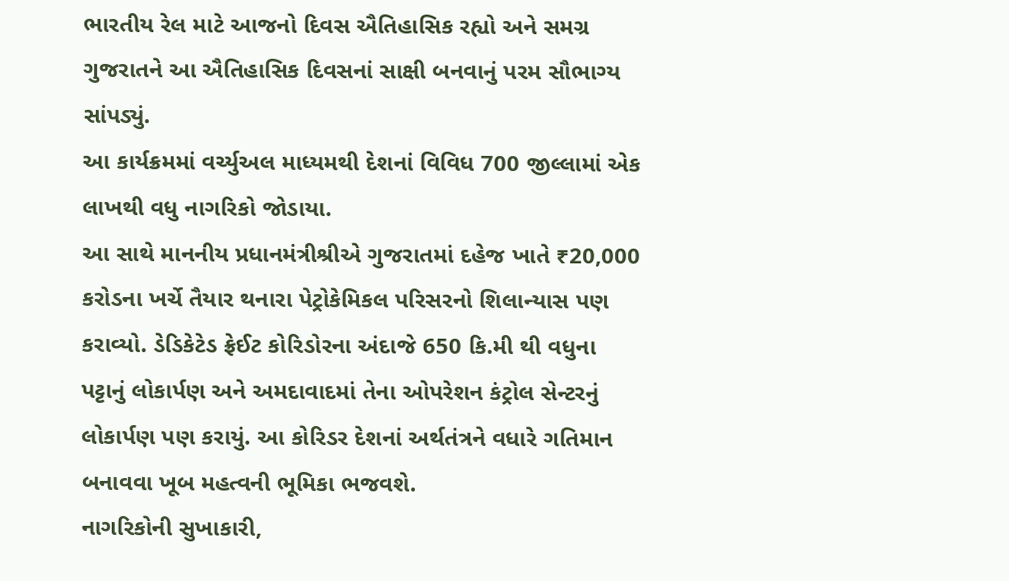ભારતીય રેલ માટે આજનો દિવસ ઐતિહાસિક રહ્યો અને સમગ્ર ગુજરાતને આ ઐતિહાસિક દિવસનાં સાક્ષી બનવાનું પરમ સૌભાગ્ય સાંપડ્યું.
આ કાર્યક્રમમાં વર્ચ્યુઅલ માધ્યમથી દેશનાં વિવિધ 700 જીલ્લામાં એક લાખથી વધુ નાગરિકો જોડાયા.
આ સાથે માનનીય પ્રધાનમંત્રીશ્રીએ ગુજરાતમાં દહેજ ખાતે ₹20,000 કરોડના ખર્ચે તૈયાર થનારા પેટ્રોકેમિકલ પરિસરનો શિલાન્યાસ પણ કરાવ્યો. ડેડિકેટેડ ફ્રેઈટ કોરિડોરના અંદાજે 650 કિ.મી થી વધુના પટ્ટાનું લોકાર્પણ અને અમદાવાદમાં તેના ઓપરેશન કંટ્રોલ સેન્ટરનું લોકાર્પણ પણ કરાયું. આ કોરિડર દેશનાં અર્થતંત્રને વધારે ગતિમાન બનાવવા ખૂબ મહત્વની ભૂમિકા ભજવશે.
નાગરિકોની સુખાકારી,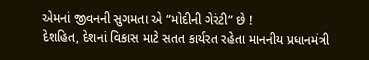એમનાં જીવનની સુગમતા એ “મોદીની ગેરંટી” છે !
દેશહિત, દેશનાં વિકાસ માટે સતત કાર્યરત રહેતા માનનીય પ્રધાનમંત્રી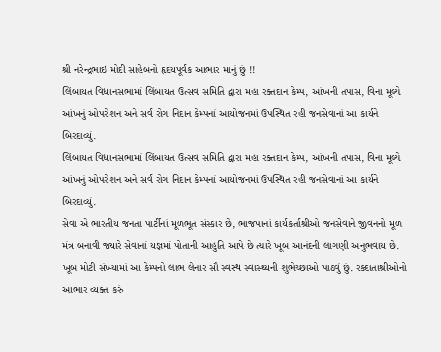શ્રી નરેન્દ્રભાઇ મોદી સાહેબનો હૃદયપૂર્વક આભાર માનું છું !!
લિંબાયત વિધાનસભામાં લિંબાયત ઉત્સવ સમિતિ દ્વારા મહા રક્તદાન કેમ્પ, આંખની તપાસ, વિના મૂલ્યે આંખનું ઓપરેશન અને સર્વ રોગ નિદાન કેમ્પનાં આયોજનમાં ઉપસ્થિત રહી જનસેવાનાં આ કાર્યને બિરદાવ્યું.
લિંબાયત વિધાનસભામાં લિંબાયત ઉત્સવ સમિતિ દ્વારા મહા રક્તદાન કેમ્પ, આંખની તપાસ, વિના મૂલ્યે આંખનું ઓપરેશન અને સર્વ રોગ નિદાન કેમ્પનાં આયોજનમાં ઉપસ્થિત રહી જનસેવાનાં આ કાર્યને બિરદાવ્યું.
સેવા એ ભારતીય જનતા પાર્ટીનાં મૂળભૂત સંસ્કાર છે, ભાજપાનાં કાર્યકર્તાશ્રીઓ જનસેવાને જીવનનો મૂળ મંત્ર બનાવી જ્યારે સેવાનાં યજ્ઞમાં પોતાની આહુતિ આપે છે ત્યારે ખૂબ આનંદની લાગણી અનુભવાય છે.
ખૂબ મોટી સંખ્યામાં આ કેમ્પનો લાભ લેનાર સૌ સ્વસ્થ સ્વાસ્થ્યની શુભેચ્છાઓ પાઠવું છું. રક્દાતાશ્રીઓનો આભાર વ્યક્ત કરું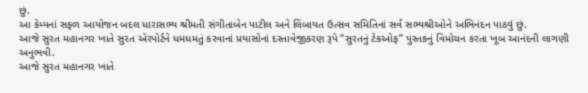છું.
આ કેમ્પનાં સફળ આયોજન બદલ ધારાસભ્ય શ્રીમતી સંગીતાબેન પાટીલ અને લિંબાયત ઉત્સવ સમિતિનાં સર્વ સભ્યશ્રીઓને અભિનંદન પાઠવું છું.
આજે સુરત મહાનગર ખાતે સુરત એરપોર્ટને ધમધમતું કરવાનાં પ્રયાસોનાં દસ્તાવેજીકરણ રૂપે “સુરતનું ટેકઓફ” પુસ્તકનું વિમોચન કરતા ખૂબ આનંદની લાગણી અનુભવી.
આજે સુરત મહાનગર ખાતે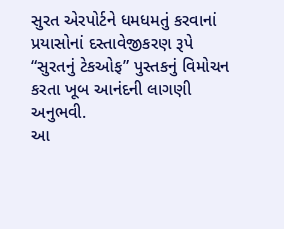સુરત એરપોર્ટને ધમધમતું કરવાનાં પ્રયાસોનાં દસ્તાવેજીકરણ રૂપે “સુરતનું ટેકઓફ” પુસ્તકનું વિમોચન કરતા ખૂબ આનંદની લાગણી અનુભવી.
આ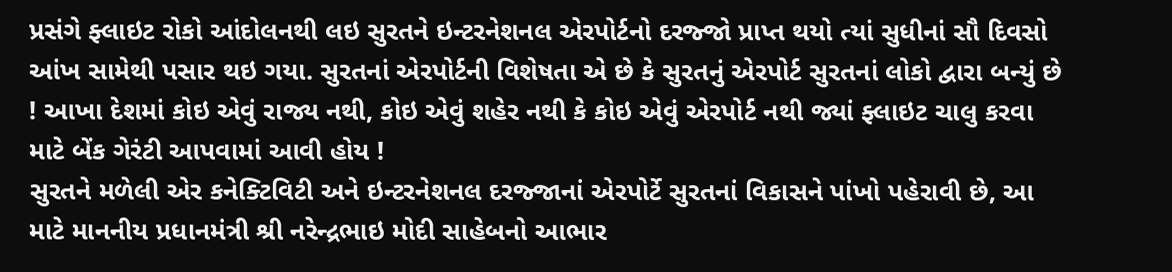પ્રસંગે ફ્લાઇટ રોકો આંદોલનથી લઇ સુરતને ઇન્ટરનેશનલ એરપોર્ટનો દરજ્જો પ્રાપ્ત થયો ત્યાં સુધીનાં સૌ દિવસો આંખ સામેથી પસાર થઇ ગયા. સુરતનાં એરપોર્ટની વિશેષતા એ છે કે સુરતનું એરપોર્ટ સુરતનાં લોકો દ્વારા બન્યું છે ! આખા દેશમાં કોઇ એવું રાજ્ય નથી, કોઇ એવું શહેર નથી કે કોઇ એવું એરપોર્ટ નથી જ્યાં ફ્લાઇટ ચાલુ કરવા માટે બેંક ગેરંટી આપવામાં આવી હોય !
સુરતને મળેલી એર કનેક્ટિવિટી અને ઇન્ટરનેશનલ દરજ્જાનાં એરપોર્ટે સુરતનાં વિકાસને પાંખો પહેરાવી છે, આ માટે માનનીય પ્રધાનમંત્રી શ્રી નરેન્દ્રભાઇ મોદી સાહેબનો આભાર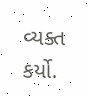વ્યક્ત કર્યો.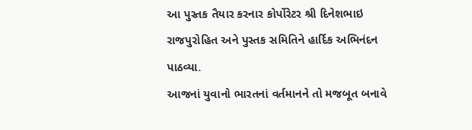આ પુસ્તક તૈયાર કરનાર કોર્પોરેટર શ્રી દિનેશભાઇ રાજપુરોહિત અને પુસ્તક સમિતિને હાર્દિક અભિનંદન પાઠવ્યા.
આજનાં યુવાનો ભારતનાં વર્તમાનને તો મજબૂત બનાવે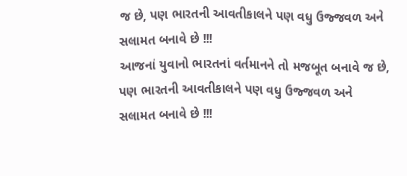જ છે, પણ ભારતની આવતીકાલને પણ વધુ ઉજ્જવળ અને સલામત બનાવે છે !!!
આજનાં યુવાનો ભારતનાં વર્તમાનને તો મજબૂત બનાવે જ છે, પણ ભારતની આવતીકાલને પણ વધુ ઉજ્જવળ અને સલામત બનાવે છે !!!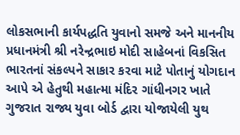લોકસભાની કાર્યપદ્ધતિ યુવાનો સમજે અને માનનીય પ્રધાનમંત્રી શ્રી નરેન્દ્રભાઇ મોદી સાહેબનાં વિકસિત ભારતનાં સંકલ્પને સાકાર કરવા માટે પોતાનું યોગદાન આપે એ હેતુથી મહાત્મા મંદિર ગાંધીનગર ખાતે ગુજરાત રાજ્ય યુવા બોર્ડ દ્વારા યોજાયેલી યુથ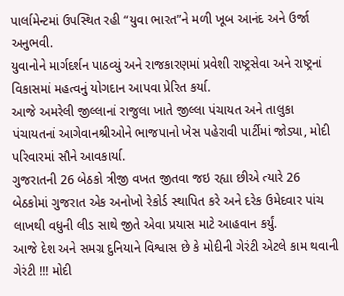પાર્લામેન્ટમાં ઉપસ્થિત રહી “યુવા ભારત”ને મળી ખૂબ આનંદ અને ઉર્જા અનુભવી.
યુવાનોને માર્ગદર્શન પાઠવ્યું અને રાજકારણમાં પ્રવેશી રાષ્ટ્રસેવા અને રાષ્ટ્રનાં વિકાસમાં મહત્વનું યોગદાન આપવા પ્રેરિત કર્યા.
આજે અમરેલી જીલ્લાનાં રાજુલા ખાતે જીલ્લા પંચાયત અને તાલુકા પંચાયતનાં આગેવાનશ્રીઓને ભાજપાનો ખેસ પહેરાવી પાર્ટીમાં જોડ્યા, મોદી પરિવારમાં સૌને આવકાર્યા.
ગુજરાતની 26 બેઠકો ત્રીજી વખત જીતવા જઇ રહ્યા છીએ ત્યારે 26 બેઠકોમાં ગુજરાત એક અનોખો રેકોર્ડ સ્થાપિત કરે અને દરેક ઉમેદવાર પાંચ લાખથી વધુની લીડ સાથે જીતે એવા પ્રયાસ માટે આહવાન કર્યું.
આજે દેશ અને સમગ્ર દુનિયાને વિશ્વાસ છે કે મોદીની ગેરંટી એટલે કામ થવાની ગેરંટી !!! મોદી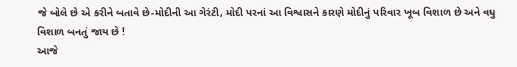જે બોલે છે એ કરીને બતાવે છે-મોદીની આ ગેરંટી, મોદી પરનાં આ વિશ્વાસને કારણે મોદીનું પરિવાર ખૂબ વિશાળ છે અને વધુ વિશાળ બનતું જાય છે !
આજે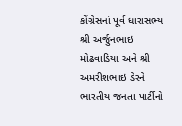કોંગ્રેસનાં પૂર્વ ધારાસભ્ય શ્રી અર્જુનભાઇ મોઢવાડિયા અને શ્રી અમરીશભાઇ ડેરને ભારતીય જનતા પાર્ટીનો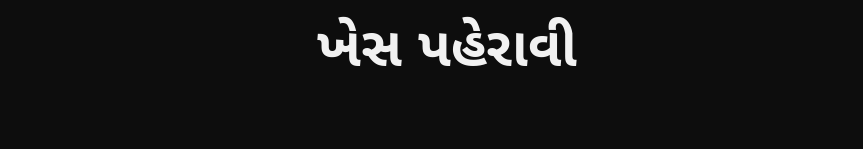ખેસ પહેરાવી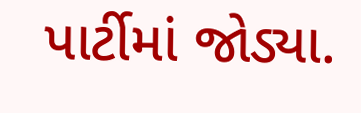પાર્ટીમાં જોડ્યા.